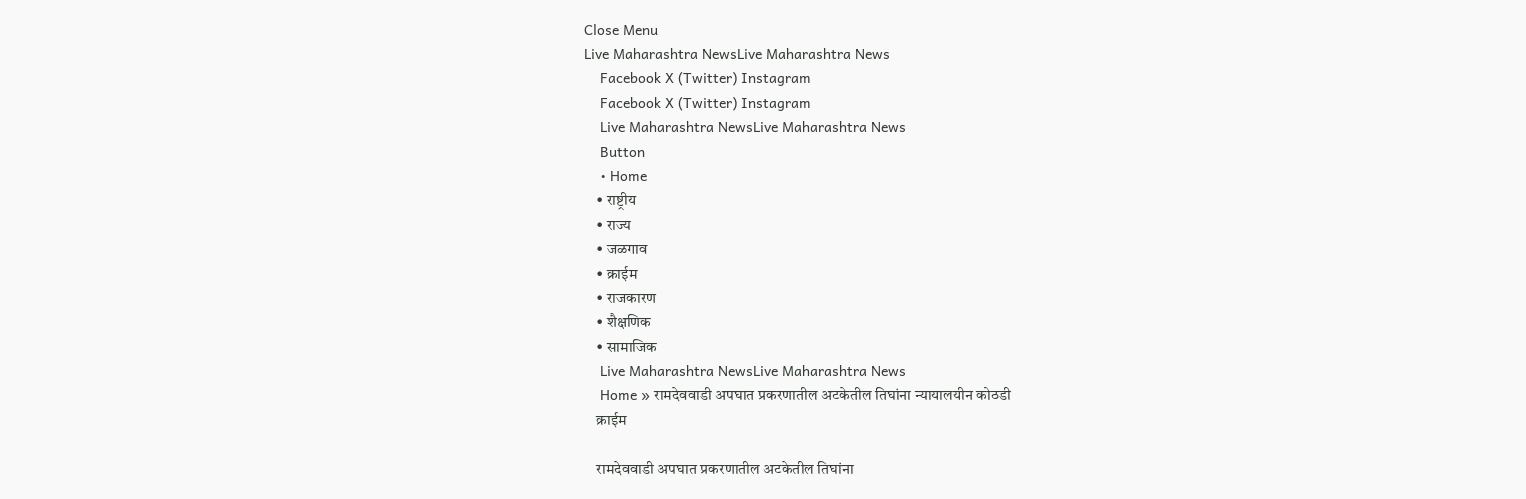Close Menu
Live Maharashtra NewsLive Maharashtra News
    Facebook X (Twitter) Instagram
    Facebook X (Twitter) Instagram
    Live Maharashtra NewsLive Maharashtra News
    Button
    • Home
    • राष्ट्रीय
    • राज्य
    • जळगाव
    • क्राईम
    • राजकारण
    • शैक्षणिक
    • सामाजिक
    Live Maharashtra NewsLive Maharashtra News
    Home » रामदेववाडी अपघात प्रकरणातील अटकेतील तिघांना न्यायालयीन कोठडी
    क्राईम

    रामदेववाडी अपघात प्रकरणातील अटकेतील तिघांना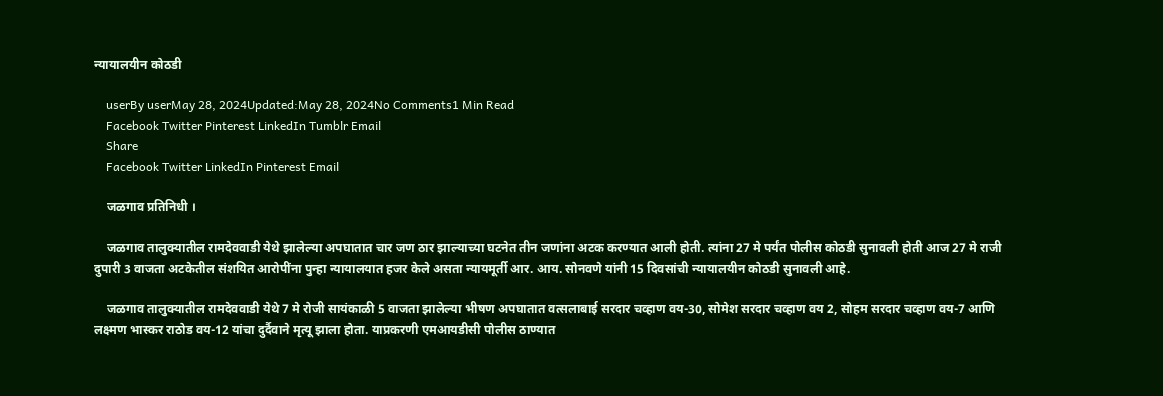न्यायालयीन कोठडी

    userBy userMay 28, 2024Updated:May 28, 2024No Comments1 Min Read
    Facebook Twitter Pinterest LinkedIn Tumblr Email
    Share
    Facebook Twitter LinkedIn Pinterest Email

    जळगाव प्रतिनिधी ।

    जळगाव तालुक्यातील रामदेववाडी येथे झालेल्या अपघातात चार जण ठार झाल्याच्या घटनेत तीन जणांना अटक करण्यात आली होती. त्यांना 27 मे पर्यंत पोलीस कोठडी सुनावली होती आज 27 मे राजी दुपारी 3 वाजता अटकेतील संशयित आरोपींना पुन्हा न्यायालयात हजर केले असता न्यायमूर्ती आर. आय. सोनवणे यांनी 15 दिवसांची न्यायालयीन कोठडी सुनावली आहे.

    जळगाव तालुक्यातील रामदेववाडी येथे 7 मे रोजी सायंकाळी 5 वाजता झालेल्या भीषण अपघातात वत्सलाबाई सरदार चव्हाण वय-30, सोमेश सरदार चव्हाण वय 2, सोहम सरदार चव्हाण वय-7 आणि लक्ष्मण भास्कर राठोड वय-12 यांचा दुर्दैवाने मृत्यू झाला होता. याप्रकरणी एमआयडीसी पोलीस ठाण्यात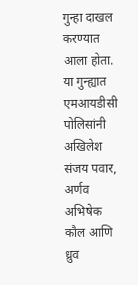गुन्हा दाखल करण्यात आला होता. या गुन्ह्यात एमआयडीसी पोलिसांनी अखिलेश संजय पवार, अर्णव अभिषेक कौल आणि ध्रुव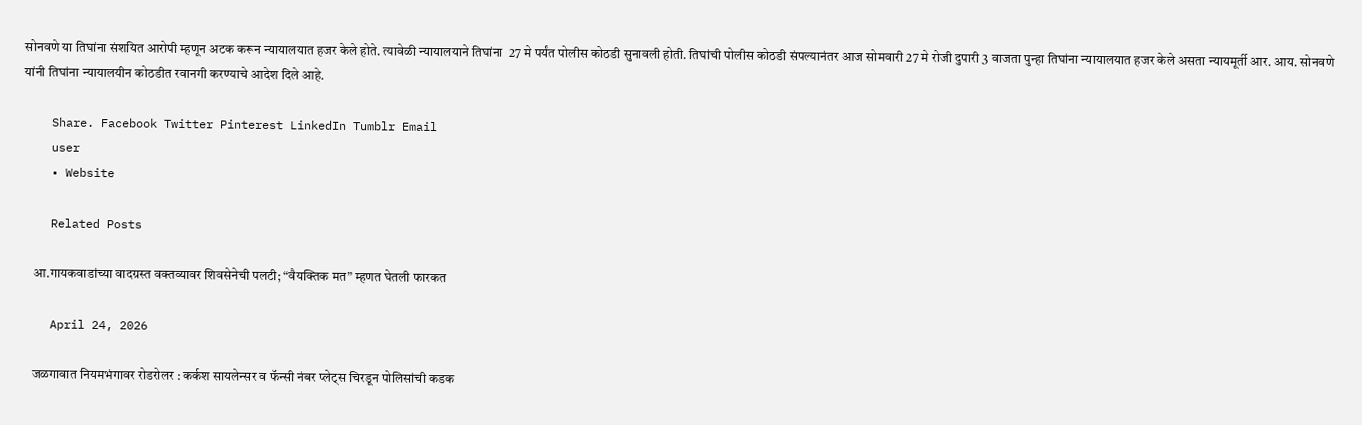सोनवणे या तिघांना संशयित आरोपी म्हणून अटक करून न्यायालयात हजर केले होते. त्यावेळी न्यायालयाने तिघांना  27 मे पर्यंत पोलीस कोठडी सुनावली होती. तिघांची पोलीस कोठडी संपल्यानंतर आज सोमवारी 27 मे रोजी दुपारी 3 वाजता पुन्हा तिघांना न्यायालयात हजर केले असता न्यायमूर्ती आर. आय. सोनवणे यांनी तिघांना न्यायालयीन कोठडीत रवानगी करण्याचे आदेश दिले आहे.

    Share. Facebook Twitter Pinterest LinkedIn Tumblr Email
    user
    • Website

    Related Posts

    आ.गायकवाडांच्या वादग्रस्त वक्तव्यावर शिवसेनेची पलटी; “वैयक्तिक मत” म्हणत घेतली फारकत

    April 24, 2026

    जळगावात नियमभंगावर रोडरोलर : कर्कश सायलेन्सर व फॅन्सी नंबर प्लेट्स चिरडून पोलिसांची कडक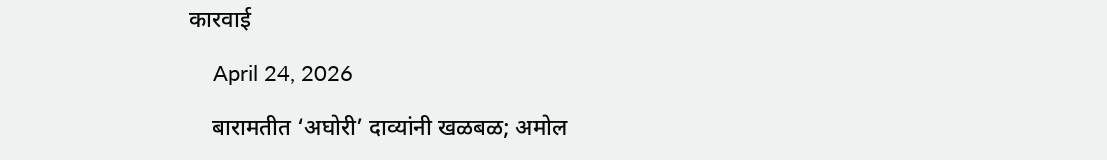कारवाई

    April 24, 2026

    बारामतीत ‘अघोरी’ दाव्यांनी खळबळ; अमोल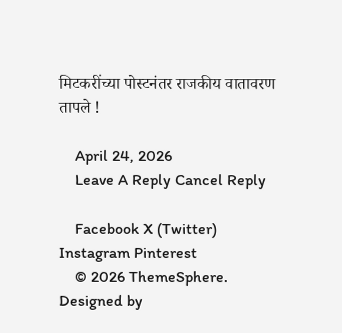मिटकरींच्या पोस्टनंतर राजकीय वातावरण तापले !

    April 24, 2026
    Leave A Reply Cancel Reply

    Facebook X (Twitter) Instagram Pinterest
    © 2026 ThemeSphere. Designed by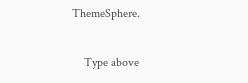ThemeSphere.

    Type above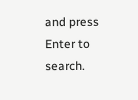and press Enter to search.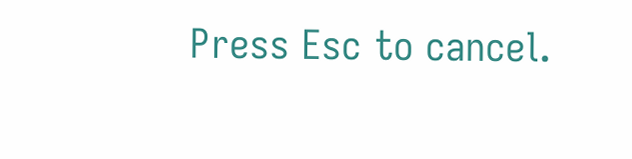Press Esc to cancel.